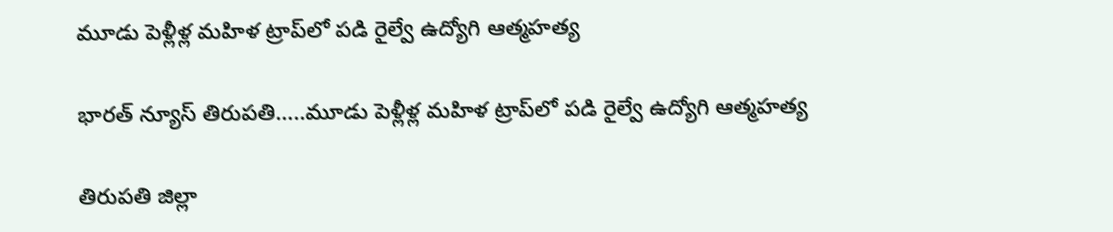మూడు పెళ్లీళ్ల మ‌హిళ ట్రాప్‌లో ప‌డి రైల్వే ఉద్యోగి ఆత్మహత్య

భారత్ న్యూస్ తిరుపతి…..మూడు పెళ్లీళ్ల మ‌హిళ ట్రాప్‌లో ప‌డి రైల్వే ఉద్యోగి ఆత్మహత్య

తిరుప‌తి జిల్లా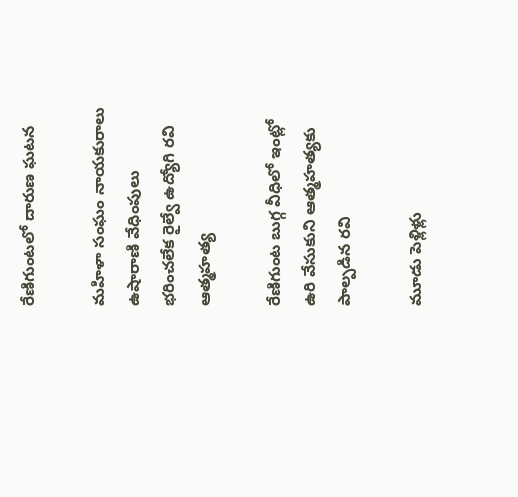రేణిగుంట‌లో దారుణ ఘ‌ట‌న‌

మహిళా సంఘం నాయకురాలు ఉషారాణి వేధింపులు భరించలేక రైల్వే ఉద్యోగి ర‌వి ఆత్మహత్య

రేణిగుంట బుగ్గ వీధిలో ఇంట్లో ఉరి వేసుకుని ఆత్మహత్యకు పాల్పడిన రవి

మూడు పెళ్లిళ్లు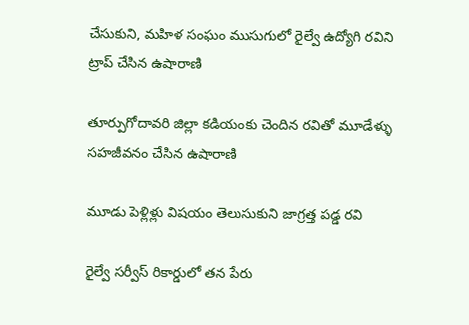చేసుకుని, మహిళ సంఘం ముసుగులో రైల్వే ఉద్యోగి రవిని ట్రాప్ చేసిన ఉషారాణి

తూర్పుగోదావరి జిల్లా కడియంకు చెందిన ర‌వితో మూడేళ్ళు సహజీవనం చేసిన ఉషారాణి

మూడు పెళ్లిళ్లు విషయం తెలుసుకుని జాగ్రత్త పడ్డ రవి

రైల్వే సర్వీస్ రికార్డులో త‌న‌ పేరు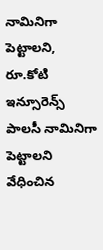నామినిగా పెట్టాలని, రూ.కోటి ఇన్సూరెన్స్ పాలసీ నామినిగా పెట్టాలని వేధించిన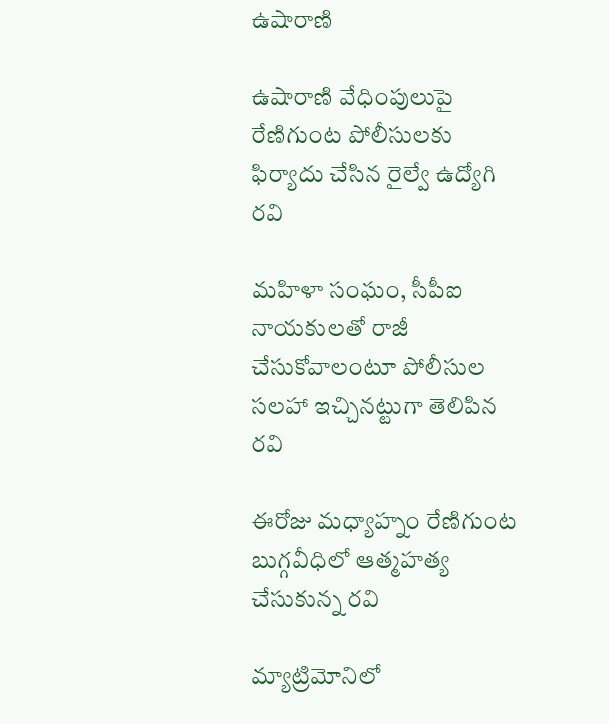ఉషారాణి

ఉషారాణి వేధింపులుపై రేణిగుంట పోలీసులకు ఫిర్యాదు చేసిన రైల్వే ఉద్యోగి ర‌వి

మహిళా సంఘం, సీపీఐ నాయకులతో రాజీ చేసుకోవాలంటూ పోలీసుల సలహా ఇచ్చిన‌ట్టుగా తెలిపిన ర‌వి

ఈరోజు మధ్యాహ్నం రేణిగుంట బుగ్గవీధిలో ఆత్మహత్య చేసుకున్న రవి

మ్యాట్రిమోనిలో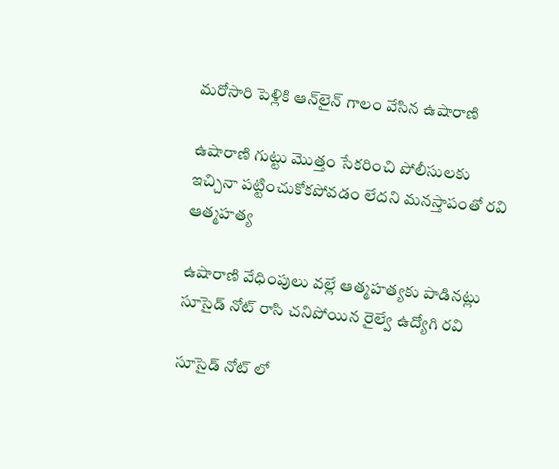మరోసారి పెళ్లికి ఆన్‌లైన్ గాలం వేసిన ఉషారాణి

ఉషారాణి గుట్టు మొత్తం సేకరించి పోలీసులకు ఇచ్చినా పట్టించుకోకపోవడం లేద‌ని మనస్తాపంతో ర‌వి ఆత్మహత్య

ఉషారాణి వేధింపులు వల్లే ఆత్మహత్యకు పాడినట్లు సూసైడ్ నోట్ రాసి చనిపోయిన రైల్వే ఉద్యోగి రవి

సూసైడ్ నోట్ లో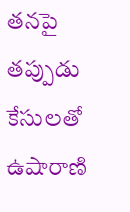తనపై తప్పుడు కేసులతో ఉషారాణి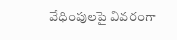వేధింపులపై వివరంగా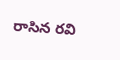రాసిన రవి